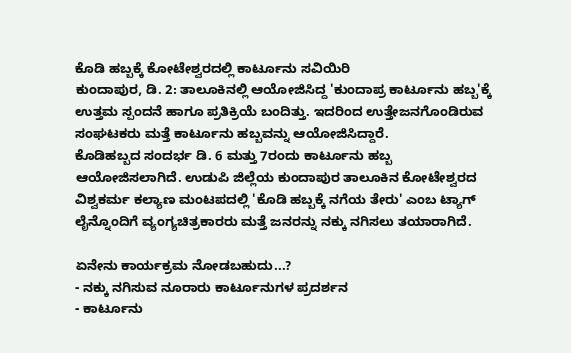ಕೊಡಿ ಹಬ್ಬಕ್ಕೆ ಕೋಟೇಶ್ವರದಲ್ಲಿ ಕಾರ್ಟೂನು ಸವಿಯಿರಿ
ಕುಂದಾಪುರ, ಡಿ. 2: ತಾಲೂಕಿನಲ್ಲಿ ಆಯೋಜಿಸಿದ್ದ 'ಕುಂದಾಪ್ರ ಕಾರ್ಟೂನು ಹಬ್ಬ'ಕ್ಕೆ ಉತ್ತಮ ಸ್ಪಂದನೆ ಹಾಗೂ ಪ್ರತಿಕ್ರಿಯೆ ಬಂದಿತ್ತು. ಇದರಿಂದ ಉತ್ತೇಜನಗೊಂಡಿರುವ ಸಂಘಟಕರು ಮತ್ತೆ ಕಾರ್ಟೂನು ಹಬ್ಬವನ್ನು ಆಯೋಜಿಸಿದ್ದಾರೆ.
ಕೊಡಿಹಬ್ಬದ ಸಂದರ್ಭ ಡಿ. 6 ಮತ್ತು 7ರಂದು ಕಾರ್ಟೂನು ಹಬ್ಬ ಆಯೋಜಿಸಲಾಗಿದೆ. ಉಡುಪಿ ಜಿಲ್ಲೆಯ ಕುಂದಾಪುರ ತಾಲೂಕಿನ ಕೋಟೇಶ್ವರದ ವಿಶ್ವಕರ್ಮ ಕಲ್ಯಾಣ ಮಂಟಪದಲ್ಲಿ 'ಕೊಡಿ ಹಬ್ಬಕ್ಕೆ ನಗೆಯ ತೇರು' ಎಂಬ ಟ್ಯಾಗ್ ಲೈನ್ನೊಂದಿಗೆ ವ್ಯಂಗ್ಯಚಿತ್ರಕಾರರು ಮತ್ತೆ ಜನರನ್ನು ನಕ್ಕು ನಗಿಸಲು ತಯಾರಾಗಿದೆ.

ಏನೇನು ಕಾರ್ಯಕ್ರಮ ನೋಡಬಹುದು...?
- ನಕ್ಕು ನಗಿಸುವ ನೂರಾರು ಕಾರ್ಟೂನುಗಳ ಪ್ರದರ್ಶನ
- ಕಾರ್ಟೂನು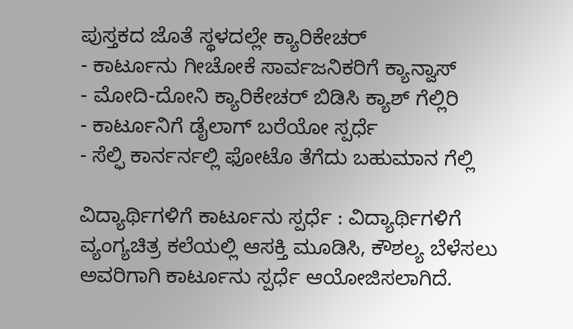ಪುಸ್ತಕದ ಜೊತೆ ಸ್ಥಳದಲ್ಲೇ ಕ್ಯಾರಿಕೇಚರ್
- ಕಾರ್ಟೂನು ಗೀಚೋಕೆ ಸಾರ್ವಜನಿಕರಿಗೆ ಕ್ಯಾನ್ವಾಸ್
- ಮೋದಿ-ದೋನಿ ಕ್ಯಾರಿಕೇಚರ್ ಬಿಡಿಸಿ ಕ್ಯಾಶ್ ಗೆಲ್ಲಿರಿ
- ಕಾರ್ಟೂನಿಗೆ ಡೈಲಾಗ್ ಬರೆಯೋ ಸ್ಪರ್ಧೆ
- ಸೆಲ್ಫಿ ಕಾರ್ನರ್ನಲ್ಲಿ ಫೋಟೊ ತೆಗೆದು ಬಹುಮಾನ ಗೆಲ್ಲಿ

ವಿದ್ಯಾರ್ಥಿಗಳಿಗೆ ಕಾರ್ಟೂನು ಸ್ಪರ್ಧೆ : ವಿದ್ಯಾರ್ಥಿಗಳಿಗೆ ವ್ಯಂಗ್ಯಚಿತ್ರ ಕಲೆಯಲ್ಲಿ ಆಸಕ್ತಿ ಮೂಡಿಸಿ, ಕೌಶಲ್ಯ ಬೆಳೆಸಲು ಅವರಿಗಾಗಿ ಕಾರ್ಟೂನು ಸ್ಪರ್ಧೆ ಆಯೋಜಿಸಲಾಗಿದೆ.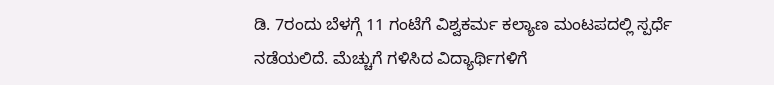ಡಿ. 7ರಂದು ಬೆಳಗ್ಗೆ 11 ಗಂಟೆಗೆ ವಿಶ್ವಕರ್ಮ ಕಲ್ಯಾಣ ಮಂಟಪದಲ್ಲಿ ಸ್ಪರ್ಧೆ ನಡೆಯಲಿದೆ. ಮೆಚ್ಚುಗೆ ಗಳಿಸಿದ ವಿದ್ಯಾರ್ಥಿಗಳಿಗೆ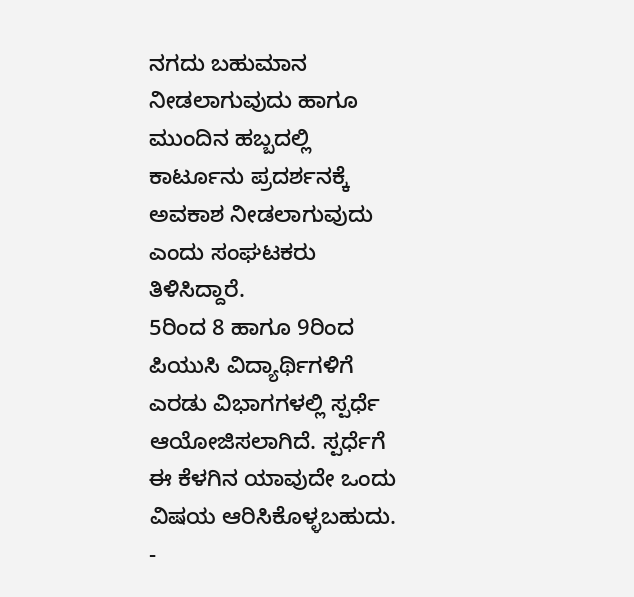ನಗದು ಬಹುಮಾನ ನೀಡಲಾಗುವುದು ಹಾಗೂ ಮುಂದಿನ ಹಬ್ಬದಲ್ಲಿ ಕಾರ್ಟೂನು ಪ್ರದರ್ಶನಕ್ಕೆ ಅವಕಾಶ ನೀಡಲಾಗುವುದು ಎಂದು ಸಂಘಟಕರು ತಿಳಿಸಿದ್ದಾರೆ.
5ರಿಂದ 8 ಹಾಗೂ 9ರಿಂದ ಪಿಯುಸಿ ವಿದ್ಯಾರ್ಥಿಗಳಿಗೆ ಎರಡು ವಿಭಾಗಗಳಲ್ಲಿ ಸ್ಪರ್ಧೆ ಆಯೋಜಿಸಲಾಗಿದೆ. ಸ್ಪರ್ಧೆಗೆ ಈ ಕೆಳಗಿನ ಯಾವುದೇ ಒಂದು ವಿಷಯ ಆರಿಸಿಕೊಳ್ಳಬಹುದು.
-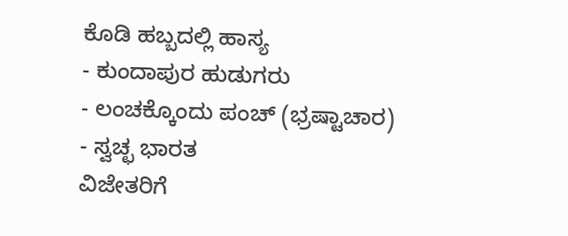ಕೊಡಿ ಹಬ್ಬದಲ್ಲಿ ಹಾಸ್ಯ
- ಕುಂದಾಪುರ ಹುಡುಗರು
- ಲಂಚಕ್ಕೊಂದು ಪಂಚ್ (ಭ್ರಷ್ಟಾಚಾರ)
- ಸ್ವಚ್ಛ ಭಾರತ
ವಿಜೇತರಿಗೆ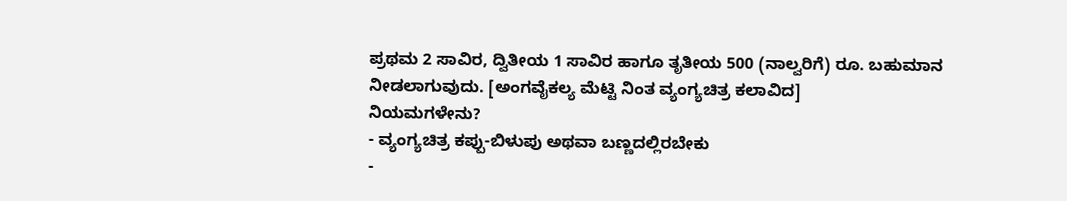ಪ್ರಥಮ 2 ಸಾವಿರ, ದ್ವಿತೀಯ 1 ಸಾವಿರ ಹಾಗೂ ತೃತೀಯ 500 (ನಾಲ್ವರಿಗೆ) ರೂ. ಬಹುಮಾನ ನೀಡಲಾಗುವುದು. [ಅಂಗವೈಕಲ್ಯ ಮೆಟ್ಟಿ ನಿಂತ ವ್ಯಂಗ್ಯಚಿತ್ರ ಕಲಾವಿದ]
ನಿಯಮಗಳೇನು?
- ವ್ಯಂಗ್ಯಚಿತ್ರ ಕಪ್ಪು-ಬಿಳುಪು ಅಥವಾ ಬಣ್ಣದಲ್ಲಿರಬೇಕು
-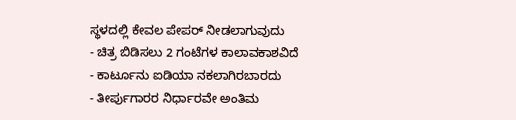ಸ್ಥಳದಲ್ಲಿ ಕೇವಲ ಪೇಪರ್ ನೀಡಲಾಗುವುದು
- ಚಿತ್ರ ಬಿಡಿಸಲು 2 ಗಂಟೆಗಳ ಕಾಲಾವಕಾಶವಿದೆ
- ಕಾರ್ಟೂನು ಐಡಿಯಾ ನಕಲಾಗಿರಬಾರದು
- ತೀರ್ಪುಗಾರರ ನಿರ್ಧಾರವೇ ಅಂತಿಮ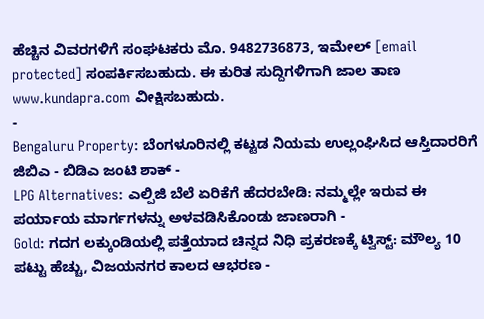ಹೆಚ್ಚಿನ ವಿವರಗಳಿಗೆ ಸಂಘಟಕರು ಮೊ. 9482736873, ಇಮೇಲ್ [email protected] ಸಂಪರ್ಕಿಸಬಹುದು. ಈ ಕುರಿತ ಸುದ್ದಿಗಳಿಗಾಗಿ ಜಾಲ ತಾಣ www.kundapra.com ವೀಕ್ಷಿಸಬಹುದು.
-
Bengaluru Property: ಬೆಂಗಳೂರಿನಲ್ಲಿ ಕಟ್ಟಡ ನಿಯಮ ಉಲ್ಲಂಘಿಸಿದ ಆಸ್ತಿದಾರರಿಗೆ ಜಿಬಿಎ - ಬಿಡಿಎ ಜಂಟಿ ಶಾಕ್ -
LPG Alternatives: ಎಲ್ಪಿಜಿ ಬೆಲೆ ಏರಿಕೆಗೆ ಹೆದರಬೇಡಿ: ನಮ್ಮಲ್ಲೇ ಇರುವ ಈ ಪರ್ಯಾಯ ಮಾರ್ಗಗಳನ್ನು ಅಳವಡಿಸಿಕೊಂಡು ಜಾಣರಾಗಿ -
Gold: ಗದಗ ಲಕ್ಕುಂಡಿಯಲ್ಲಿ ಪತ್ತೆಯಾದ ಚಿನ್ನದ ನಿಧಿ ಪ್ರಕರಣಕ್ಕೆ ಟ್ವಿಸ್ಟ್: ಮೌಲ್ಯ 10 ಪಟ್ಟು ಹೆಚ್ಚು, ವಿಜಯನಗರ ಕಾಲದ ಆಭರಣ -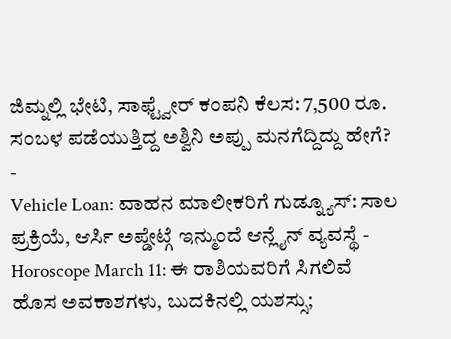ಜಿಮ್ನಲ್ಲಿ ಭೇಟಿ, ಸಾಫ್ಟ್ವೇರ್ ಕಂಪನಿ ಕೆಲಸ: 7,500 ರೂ. ಸಂಬಳ ಪಡೆಯುತ್ತಿದ್ದ ಅಶ್ವಿನಿ ಅಪ್ಪು ಮನಗೆದ್ದಿದ್ದು ಹೇಗೆ? -
Vehicle Loan: ವಾಹನ ಮಾಲೀಕರಿಗೆ ಗುಡ್ನ್ಯೂಸ್: ಸಾಲ ಪ್ರಕ್ರಿಯೆ, ಆರ್ಸಿ ಅಪ್ಡೇಟ್ಗೆ ಇನ್ಮುಂದೆ ಆನ್ಲೈನ್ ವ್ಯವಸ್ಥೆ -
Horoscope March 11: ಈ ರಾಶಿಯವರಿಗೆ ಸಿಗಲಿವೆ ಹೊಸ ಅವಕಾಶಗಳು, ಬುದಕಿನಲ್ಲಿ ಯಶಸ್ಸು;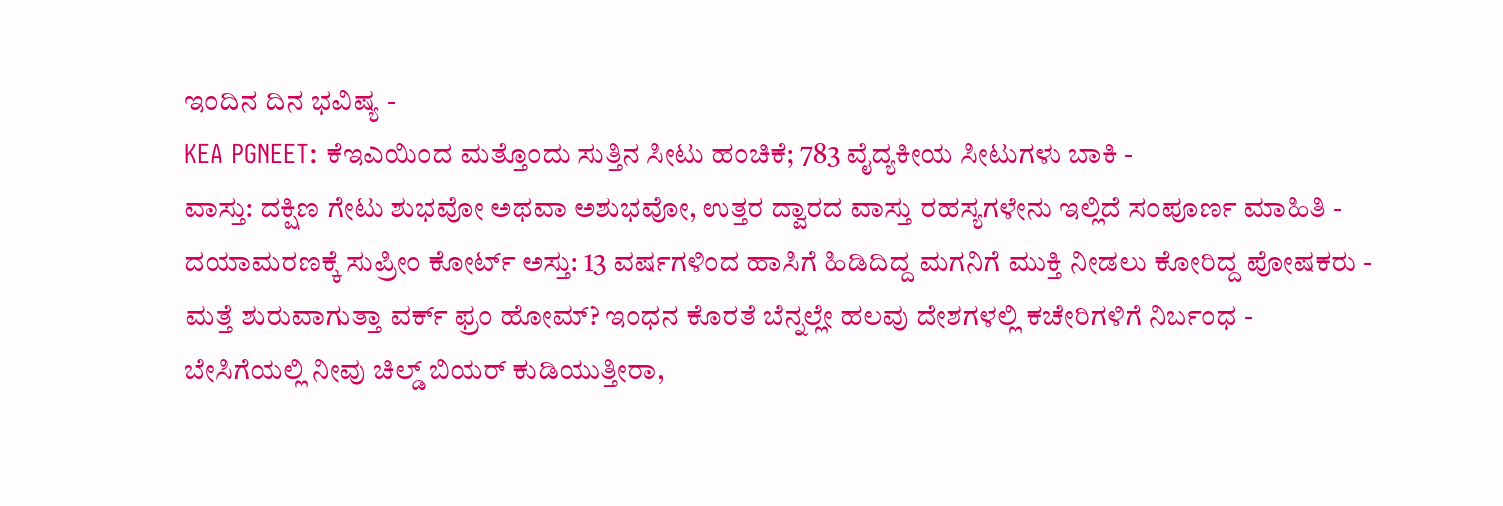ಇಂದಿನ ದಿನ ಭವಿಷ್ಯ -
KEA PGNEET: ಕೆಇಎಯಿಂದ ಮತ್ತೊಂದು ಸುತ್ತಿನ ಸೀಟು ಹಂಚಿಕೆ; 783 ವೈದ್ಯಕೀಯ ಸೀಟುಗಳು ಬಾಕಿ -
ವಾಸ್ತು: ದಕ್ಷಿಣ ಗೇಟು ಶುಭವೋ ಅಥವಾ ಅಶುಭವೋ, ಉತ್ತರ ದ್ವಾರದ ವಾಸ್ತು ರಹಸ್ಯಗಳೇನು ಇಲ್ಲಿದೆ ಸಂಪೂರ್ಣ ಮಾಹಿತಿ -
ದಯಾಮರಣಕ್ಕೆ ಸುಪ್ರೀಂ ಕೋರ್ಟ್ ಅಸ್ತು: 13 ವರ್ಷಗಳಿಂದ ಹಾಸಿಗೆ ಹಿಡಿದಿದ್ದ ಮಗನಿಗೆ ಮುಕ್ತಿ ನೀಡಲು ಕೋರಿದ್ದ ಪೋಷಕರು -
ಮತ್ತೆ ಶುರುವಾಗುತ್ತಾ ವರ್ಕ್ ಫ್ರಂ ಹೋಮ್? ಇಂಧನ ಕೊರತೆ ಬೆನ್ನಲ್ಲೇ ಹಲವು ದೇಶಗಳಲ್ಲಿ ಕಚೇರಿಗಳಿಗೆ ನಿರ್ಬಂಧ -
ಬೇಸಿಗೆಯಲ್ಲಿ ನೀವು ಚಿಲ್ಡ್ ಬಿಯರ್ ಕುಡಿಯುತ್ತೀರಾ,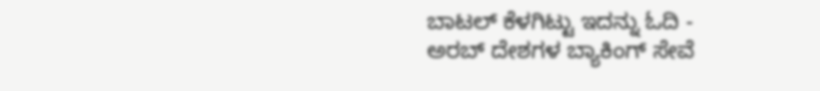ಬಾಟಲ್ ಕೆಳಗಿಟ್ಟು ಇದನ್ನು ಓದಿ -
ಅರಬ್ ದೇಶಗಳ ಬ್ಯಾಕಿಂಗ್ ಸೇವೆ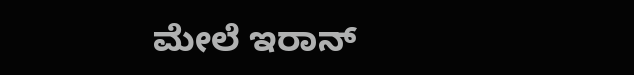ಮೇಲೆ ಇರಾನ್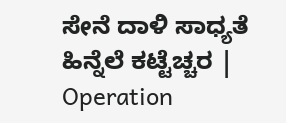ಸೇನೆ ದಾಳಿ ಸಾಧ್ಯತೆ ಹಿನ್ನೆಲೆ ಕಟ್ಟೆಚ್ಚರ | Operation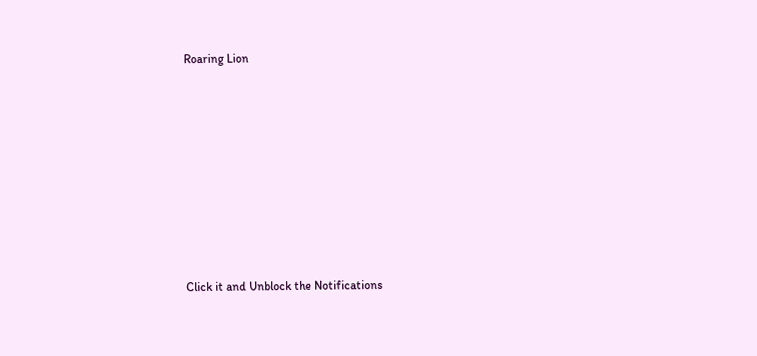Roaring Lion












Click it and Unblock the Notifications